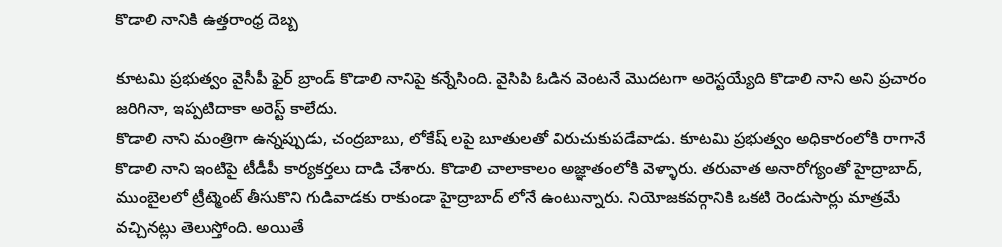కొడాలి నానికి ఉత్తరాంధ్ర దెబ్బ

కూటమి ప్రభుత్వం వైసీపీ ఫైర్ బ్రాండ్ కొడాలి నానిపై కన్నేసింది. వైసిపి ఓడిన వెంటనే మొదటగా అరెస్టయ్యేది కొడాలి నాని అని ప్రచారం జరిగినా, ఇప్పటిదాకా అరెస్ట్ కాలేదు.
కొడాలి నాని మంత్రిగా ఉన్నప్పుడు, చంద్రబాబు, లోకేష్ లపై బూతులతో విరుచుకుపడేవాడు. కూటమి ప్రభుత్వం అధికారంలోకి రాగానే కొడాలి నాని ఇంటిపై టీడీపీ కార్యకర్తలు దాడి చేశారు. కొడాలి చాలాకాలం అజ్ఞాతంలోకి వెళ్ళారు. తరువాత అనారోగ్యంతో హైద్రాబాద్, ముంబైలలో ట్రీట్మెంట్ తీసుకొని గుడివాడకు రాకుండా హైద్రాబాద్ లోనే ఉంటున్నారు. నియోజకవర్గానికి ఒకటి రెండుసార్లు మాత్రమే వచ్చినట్లు తెలుస్తోంది. అయితే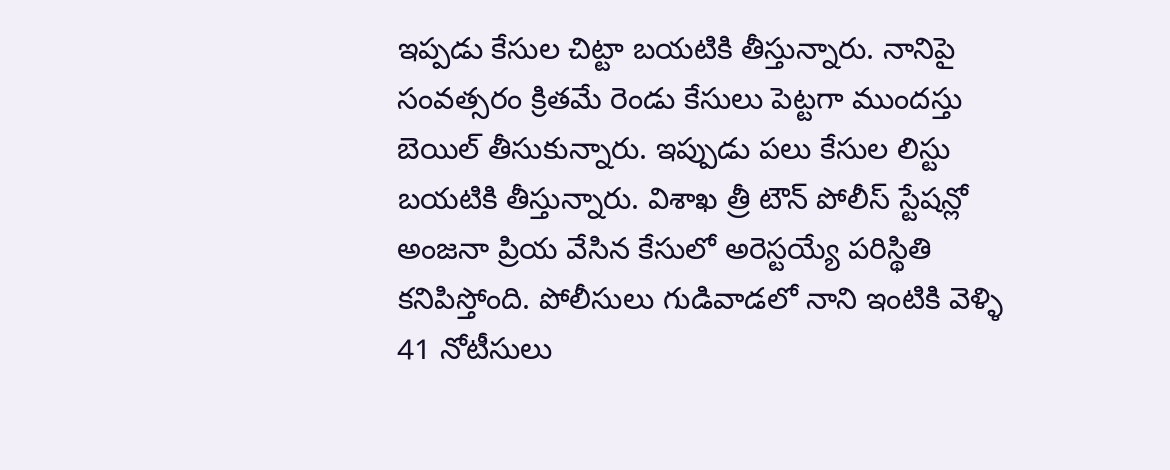ఇప్పడు కేసుల చిట్టా బయటికి తీస్తున్నారు. నానిపై సంవత్సరం క్రితమే రెండు కేసులు పెట్టగా ముందస్తు బెయిల్ తీసుకున్నారు. ఇప్పుడు పలు కేసుల లిస్టు బయటికి తీస్తున్నారు. విశాఖ త్రీ టౌన్ పోలీస్ స్టేషన్లో అంజనా ప్రియ వేసిన కేసులో అరెస్టయ్యే పరిస్థితి కనిపిస్తోంది. పోలీసులు గుడివాడలో నాని ఇంటికి వెళ్ళి 41 నోటీసులు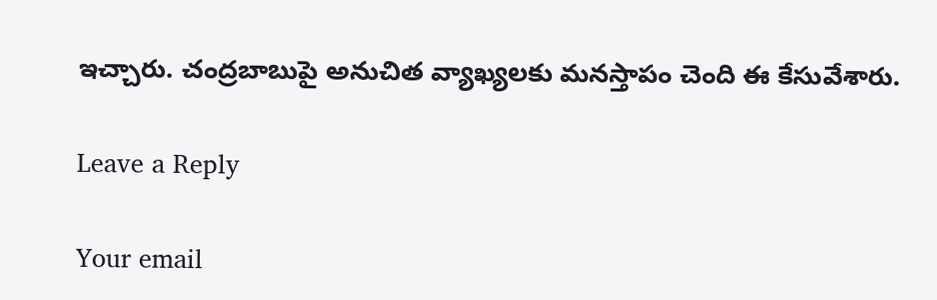ఇచ్చారు. చంద్రబాబుపై అనుచిత వ్యాఖ్యలకు మనస్తాపం చెంది ఈ కేసువేశారు.

Leave a Reply

Your email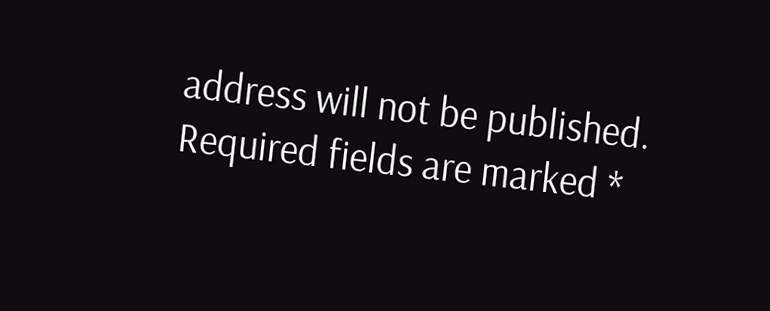address will not be published. Required fields are marked *